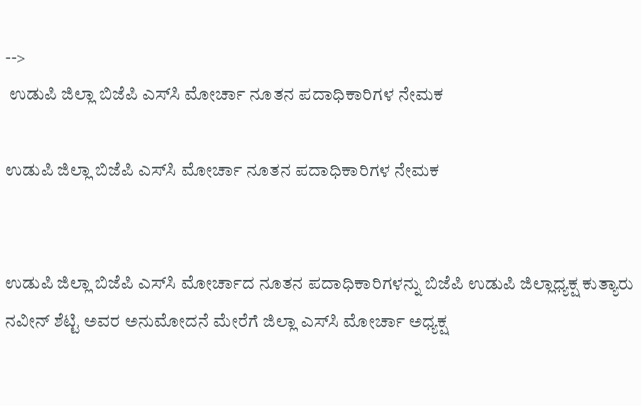-->
 ಉಡುಪಿ ಜಿಲ್ಲಾ ಬಿಜೆಪಿ ಎಸ್‌ಸಿ ಮೋರ್ಚಾ ನೂತನ ಪದಾಧಿಕಾರಿಗಳ ನೇಮಕ

ಉಡುಪಿ ಜಿಲ್ಲಾ ಬಿಜೆಪಿ ಎಸ್‌ಸಿ ಮೋರ್ಚಾ ನೂತನ ಪದಾಧಿಕಾರಿಗಳ ನೇಮಕ


ಉಡುಪಿ ಜಿಲ್ಲಾ ಬಿಜೆಪಿ ಎಸ್‌ಸಿ ಮೋರ್ಚಾದ ನೂತನ ಪದಾಧಿಕಾರಿಗಳನ್ನು ಬಿಜೆಪಿ ಉಡುಪಿ ಜಿಲ್ಲಾಧ್ಯಕ್ಷ ಕುತ್ಯಾರು ನವೀನ್ ಶೆಟ್ಟಿ ಅವರ ಅನುಮೋದನೆ ಮೇರೆಗೆ ಜಿಲ್ಲಾ ಎಸ್‌ಸಿ ಮೋರ್ಚಾ ಅಧ್ಯಕ್ಷ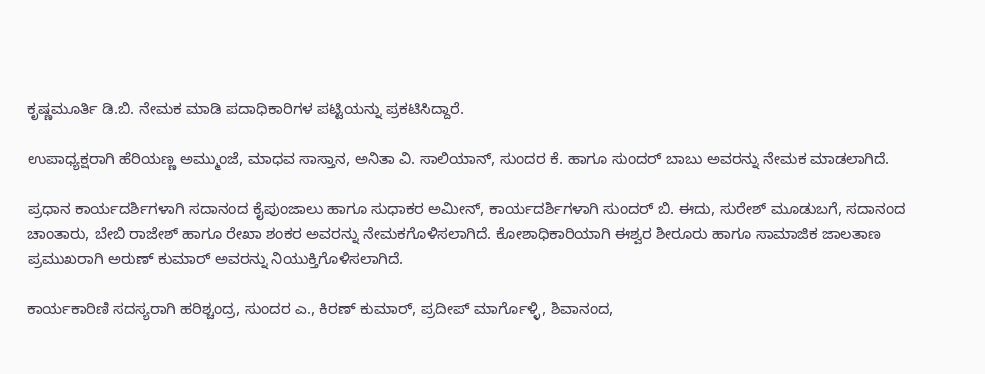ಕೃಷ್ಣಮೂರ್ತಿ ಡಿ.ಬಿ. ನೇಮಕ ಮಾಡಿ ಪದಾಧಿಕಾರಿಗಳ ಪಟ್ಟಿಯನ್ನು ಪ್ರಕಟಿಸಿದ್ದಾರೆ.

ಉಪಾಧ್ಯಕ್ಷರಾಗಿ ಹೆರಿಯಣ್ಣ ಅಮ್ಮುಂಜೆ, ಮಾಧವ ಸಾಸ್ತಾನ, ಅನಿತಾ ವಿ. ಸಾಲಿಯಾನ್, ಸುಂದರ ಕೆ. ಹಾಗೂ ಸುಂದರ್ ಬಾಬು ಅವರನ್ನು ನೇಮಕ ಮಾಡಲಾಗಿದೆ.

ಪ್ರಧಾನ ಕಾರ್ಯದರ್ಶಿಗಳಾಗಿ ಸದಾನಂದ ಕೈಪುಂಜಾಲು ಹಾಗೂ ಸುಧಾಕರ ಅಮೀನ್, ಕಾರ್ಯದರ್ಶಿಗಳಾಗಿ ಸುಂದರ್ ಬಿ. ಈದು, ಸುರೇಶ್ ಮೂಡುಬಗೆ, ಸದಾನಂದ ಚಾಂತಾರು, ಬೇಬಿ ರಾಜೇಶ್ ಹಾಗೂ ರೇಖಾ ಶಂಕರ ಅವರನ್ನು ನೇಮಕಗೊಳಿಸಲಾಗಿದೆ. ಕೋಶಾಧಿಕಾರಿಯಾಗಿ ಈಶ್ವರ ಶೀರೂರು ಹಾಗೂ ಸಾಮಾಜಿಕ ಜಾಲತಾಣ ಪ್ರಮುಖರಾಗಿ ಅರುಣ್ ಕುಮಾರ್ ಅವರನ್ನು ನಿಯುಕ್ತಿಗೊಳಿಸಲಾಗಿದೆ.

ಕಾರ್ಯಕಾರಿಣಿ ಸದಸ್ಯರಾಗಿ ಹರಿಶ್ಚಂದ್ರ, ಸುಂದರ ಎ., ಕಿರಣ್ ಕುಮಾರ್, ಪ್ರದೀಪ್ ಮಾರ್ಗೊಳ್ಳಿ, ಶಿವಾನಂದ,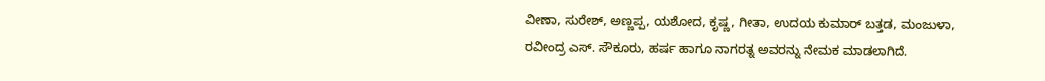ವೀಣಾ, ಸುರೇಶ್, ಅಣ್ಣಪ್ಪ, ಯಶೋದ, ಕೃಷ್ಣ, ಗೀತಾ, ಉದಯ ಕುಮಾರ್ ಬತ್ತಡ, ಮಂಜುಳಾ, ರವೀಂದ್ರ ಎಸ್. ಸೌಕೂರು, ಹರ್ಷ ಹಾಗೂ ನಾಗರತ್ನ ಅವರನ್ನು ನೇಮಕ ಮಾಡಲಾಗಿದೆ.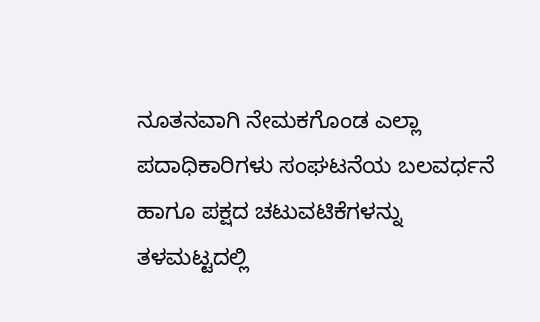ನೂತನವಾಗಿ ನೇಮಕಗೊಂಡ ಎಲ್ಲಾ ಪದಾಧಿಕಾರಿಗಳು ಸಂಘಟನೆಯ ಬಲವರ್ಧನೆ ಹಾಗೂ ಪಕ್ಷದ ಚಟುವಟಿಕೆಗಳನ್ನು ತಳಮಟ್ಟದಲ್ಲಿ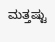ಮತ್ತಷ್ಟು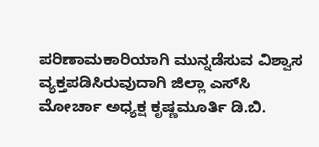ಪರಿಣಾಮಕಾರಿಯಾಗಿ ಮುನ್ನಡೆಸುವ ವಿಶ್ವಾಸ ವ್ಯಕ್ತಪಡಿಸಿರುವುದಾಗಿ ಜಿಲ್ಲಾ ಎಸ್‌ಸಿ ಮೋರ್ಚಾ ಅಧ್ಯಕ್ಷ ಕೃಷ್ಣಮೂರ್ತಿ ಡಿ.ಬಿ.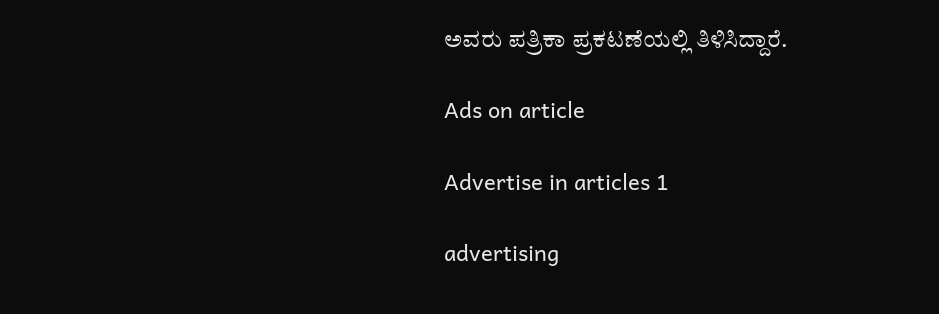ಅವರು ಪತ್ರಿಕಾ ಪ್ರಕಟಣೆಯಲ್ಲಿ ತಿಳಿಸಿದ್ದಾರೆ.

Ads on article

Advertise in articles 1

advertising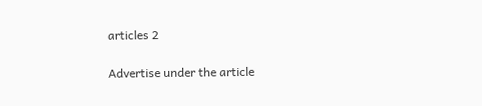articles 2

Advertise under the article